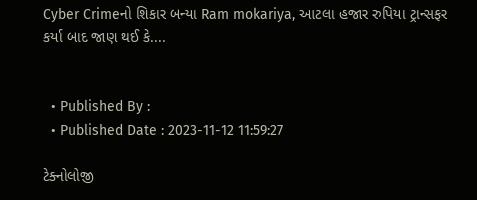Cyber Crimeનો શિકાર બન્યા Ram mokariya, આટલા હજાર રુપિયા ટ્રાન્સફર કર્યા બાદ જાણ થઈ કે....


  • Published By :
  • Published Date : 2023-11-12 11:59:27

ટેક્નોલોજી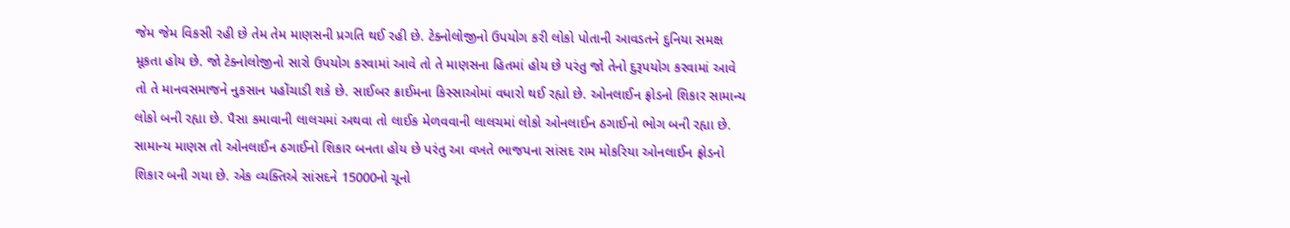જેમ જેમ વિકસી રહી છે તેમ તેમ માણસની પ્રગતિ થઈ રહી છે. ટેક્નોલોજીનો ઉપયોગ કરી લોકો પોતાની આવડતને દુનિયા સમક્ષ મૂકતા હોય છે. જો ટેક્નોલોજીનો સારો ઉપયોગ કરવામાં આવે તો તે માણસના હિતમાં હોય છે પરંતુ જો તેનો દુરૂપયોગ કરવામાં આવે તો તે માનવસમાજને નુકસાન પહોંચાડી શકે છે. સાઈબર ક્રાઈમના કિસ્સાઓમાં વધારો થઈ રહ્યો છે. ઓનલાઈન ફ્રોડનો શિકાર સામાન્ય લોકો બની રહ્યા છે. પૈસા કમાવાની લાલચમાં અથવા તો લાઈક મેળવવાની લાલચમાં લોકો ઓનલાઈન ઠગાઈનો ભોગ બની રહ્યા છે. સામાન્ય માણસ તો ઓનલાઈન ઠગાઈનો શિકાર બનતા હોય છે પરંતુ આ વખતે ભાજપના સાંસદ રામ મોકરિયા ઓનલાઈન ફ્રોડનો શિકાર બની ગયા છે. એક વ્યક્તિએ સાંસદને 15000નો ચૂનો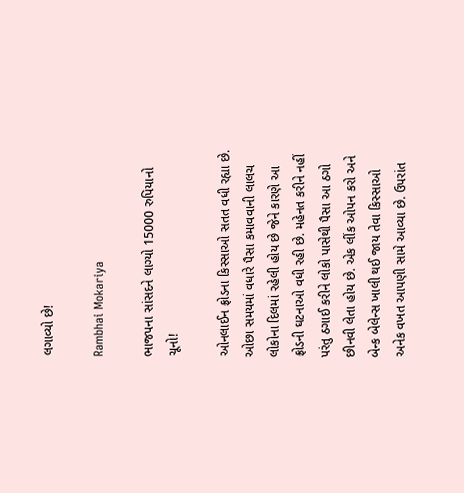લગાવ્યો છે!

Rambhai Mokariya

ભાજપના સાંસદને લાગ્યો 15000 રુપિયાનો ચૂનો!

ઓનલાઈન ફ્રોડના કિસ્સાઓ સતત વધી રહ્યા છે. ઓછા સમયમાં વધારે પૈસા કમાવવાની લાલચ લોકોના દિલમાં રહેલી હોય છે જેને કારણે આ ફ્રોડની ઘટનાઓ વધી રહી છે. મહેનત કરીને નહીં પરંતુ ઠગાઈ કરીને લોકો પાસેથી પૈસા આ ઠગો છીનવી લેતા હોય છે. એક લીંક ઓપન કરો અને બેન્ક બેલેન્સ ખાલી થઈ જાય તેવા કિસ્સાઓ અનેક વખત આપણી સામે આવ્યા છે. ઉપરાંત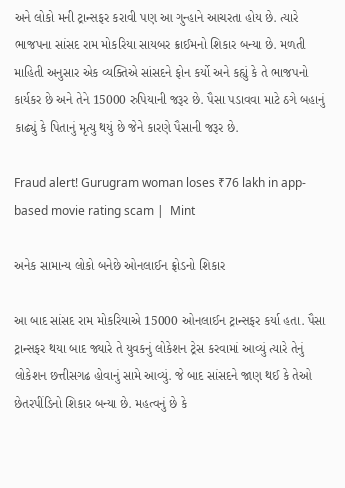અને લોકો મની ટ્રાન્સફર કરાવી પણ આ ગુન્હાને આચરતા હોય છે. ત્યારે ભાજપના સાંસદ રામ મોકરિયા સાયબર ક્રાઈમનો શિકાર બન્યા છે. મળતી માહિતી અનુસાર એક વ્યક્તિએ સાંસદને ફોન કર્યો અને કહ્યું કે તે ભાજપનો કાર્યકર છે અને તેને 15000 રુપિયાની જરૂર છે. પૈસા પડાવવા માટે ઠગે બહાનું કાઢ્યું કે પિતાનું મૃત્યુ થયું છે જેને કારણે પૈસાની જરૂર છે.

Fraud alert! Gurugram woman loses ₹76 lakh in app-based movie rating scam |  Mint

અનેક સામાન્ય લોકો બનેછે ઓનલાઈન ફ્રોડનો શિકાર

આ બાદ સાંસદ રામ મોકરિયાએ 15000 ઓનલાઈન ટ્રાન્સફર કર્યા હતા. પૈસા ટ્રાન્સફર થયા બાદ જ્યારે તે યુવકનું લોકેશન ટ્રેસ કરવામાં આવ્યું ત્યારે તેનું લોકેશન છત્તીસગઢ હોવાનું સામે આવ્યું. જે બાદ સાંસદને જાણ થઈ કે તેઓ છેતરપીંડિનો શિકાર બન્યા છે. મહત્વનું છે કે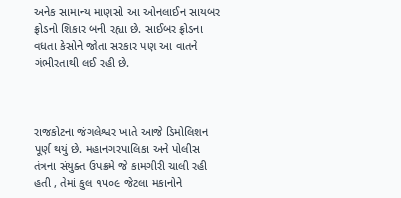અનેક સામાન્ય માણસો આ ઓનલાઈન સાયબર ફ્રોડનો શિકાર બની રહ્યા છે. સાઈબર ફ્રોડના વધતા કેસોને જોતા સરકાર પણ આ વાતને ગંભીરતાથી લઈ રહી છે.



રાજકોટના જંગલેશ્વર ખાતે આજે ડિમોલિશન પૂર્ણ થયું છે. મહાનગરપાલિકા અને પોલીસ તંત્રના સંયુક્ત ઉપક્રમે જે કામગીરી ચાલી રહી હતી , તેમાં કુલ ૧૫૦૯ જેટલા મકાનોને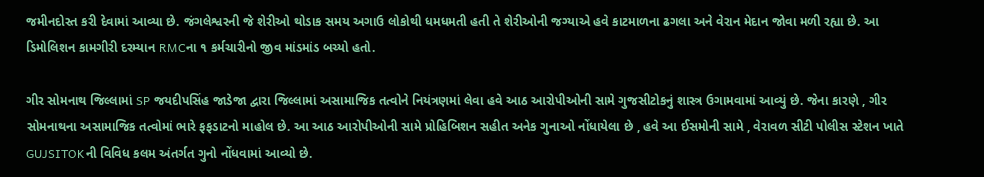જમીનદોસ્ત કરી દેવામાં આવ્યા છે. જંગલેશ્વરની જે શેરીઓ થોડાક સમય અગાઉ લોકોથી ધમધમતી હતી તે શેરીઓની જગ્યાએ હવે કાટમાળના ઢગલા અને વેરાન મેદાન જોવા મળી રહ્યા છે. આ ડિમોલિશન કામગીરી દરમ્યાન RMCના ૧ કર્મચારીનો જીવ માંડમાંડ બચ્યો હતો.

ગીર સોમનાથ જિલ્લામાં SP જયદીપસિંહ જાડેજા દ્વારા જિલ્લામાં અસામાજિક તત્વોને નિયંત્રણમાં લેવા હવે આઠ આરોપીઓની સામે ગુજસીટોકનું શાસ્ત્ર ઉગામવામાં આવ્યું છે. જેના કારણે , ગીર સોમનાથના અસામાજિક તત્વોમાં ભારે ફફડાટનો માહોલ છે. આ આઠ આરોપીઓની સામે પ્રોહિબિશન સહીત અનેક ગુનાઓ નોંધાયેલા છે , હવે આ ઈસમોની સામે , વેરાવળ સીટી પોલીસ સ્ટેશન ખાતે GUJSITOKની વિવિધ કલમ અંતર્ગત ગુનો નોંધવામાં આવ્યો છે.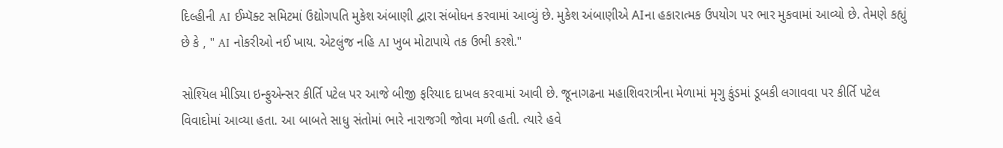દિલ્હીની AI ઈમ્પૅક્ટ સમિટમાં ઉદ્યોગપતિ મુકેશ અંબાણી દ્વારા સંબોધન કરવામાં આવ્યું છે. મુકેશ અંબાણીએ AIના હકારાત્મક ઉપયોગ પર ભાર મુકવામાં આવ્યો છે. તેમણે કહ્યું છે કે , " AI નોકરીઓ નઈ ખાય. એટલુંજ નહિ AI ખુબ મોટાપાયે તક ઉભી કરશે."

સોશ્યિલ મીડિયા ઇન્ફુએન્સર કીર્તિ પટેલ પર આજે બીજી ફરિયાદ દાખલ કરવામાં આવી છે. જૂનાગઢના મહાશિવરાત્રીના મેળામાં મૃગુ કુંડમાં ડૂબકી લગાવવા પર કીર્તિ પટેલ વિવાદોમાં આવ્યા હતા. આ બાબતે સાધુ સંતોમાં ભારે નારાજગી જોવા મળી હતી. ત્યારે હવે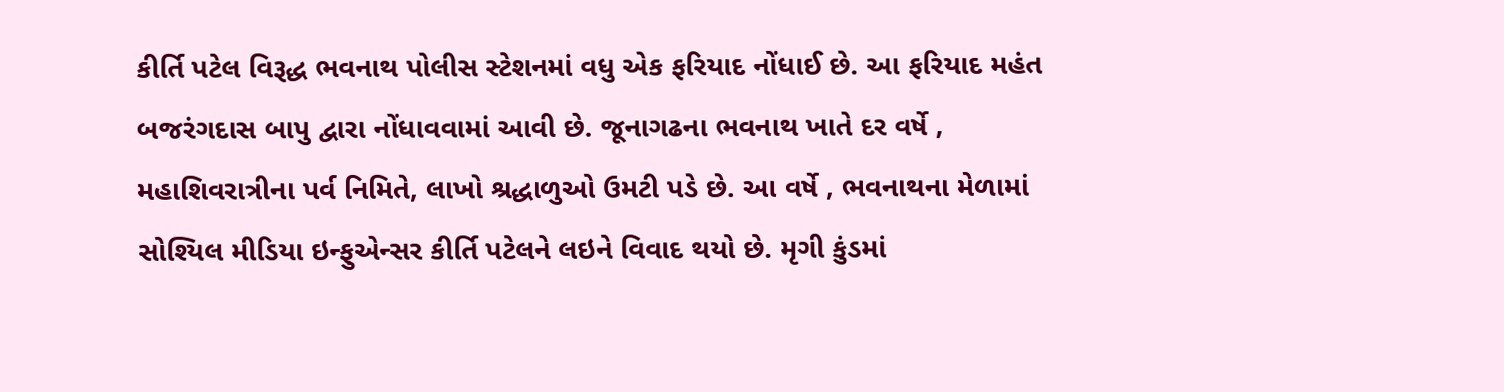કીર્તિ પટેલ વિરૂદ્ધ ભવનાથ પોલીસ સ્ટેશનમાં વધુ એક ફરિયાદ નોંધાઈ છે. આ ફરિયાદ મહંત બજરંગદાસ બાપુ દ્વારા નોંધાવવામાં આવી છે. જૂનાગઢના ભવનાથ ખાતે દર વર્ષે , મહાશિવરાત્રીના પર્વ નિમિતે, લાખો શ્રદ્ધાળુઓ ઉમટી પડે છે. આ વર્ષે , ભવનાથના મેળામાં સોશ્યિલ મીડિયા ઇન્ફુએન્સર કીર્તિ પટેલને લઇને વિવાદ થયો છે. મૃગી કુંડમાં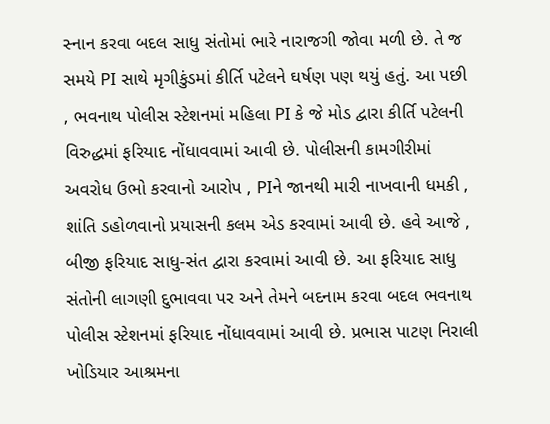સ્નાન કરવા બદલ સાધુ સંતોમાં ભારે નારાજગી જોવા મળી છે. તે જ સમયે PI સાથે મૃગીકુંડમાં કીર્તિ પટેલને ઘર્ષણ પણ થયું હતું. આ પછી , ભવનાથ પોલીસ સ્ટેશનમાં મહિલા PI કે જે મોડ દ્વારા કીર્તિ પટેલની વિરુદ્ધમાં ફરિયાદ નોંધાવવામાં આવી છે. પોલીસની કામગીરીમાં અવરોધ ઉભો કરવાનો આરોપ , PIને જાનથી મારી નાખવાની ધમકી , શાંતિ ડહોળવાનો પ્રયાસની કલમ એડ કરવામાં આવી છે. હવે આજે , બીજી ફરિયાદ સાધુ-સંત દ્વારા કરવામાં આવી છે. આ ફરિયાદ સાધુ સંતોની લાગણી દુભાવવા પર અને તેમને બદનામ કરવા બદલ ભવનાથ પોલીસ સ્ટેશનમાં ફરિયાદ નોંધાવવામાં આવી છે. પ્રભાસ પાટણ નિરાલી ખોડિયાર આશ્રમના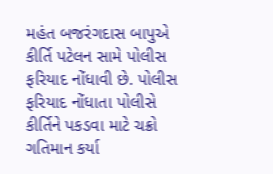મહંત બજરંગદાસ બાપુએ કીર્તિ પટેલન સામે પોલીસ ફરિયાદ નોંધાવી છે. પોલીસ ફરિયાદ નોંધાતા પોલીસે કીર્તિને પકડવા માટે ચક્રો ગતિમાન કર્યા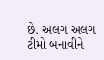છે. અલગ અલગ ટીમો બનાવીને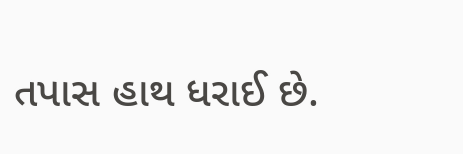તપાસ હાથ ધરાઈ છે.